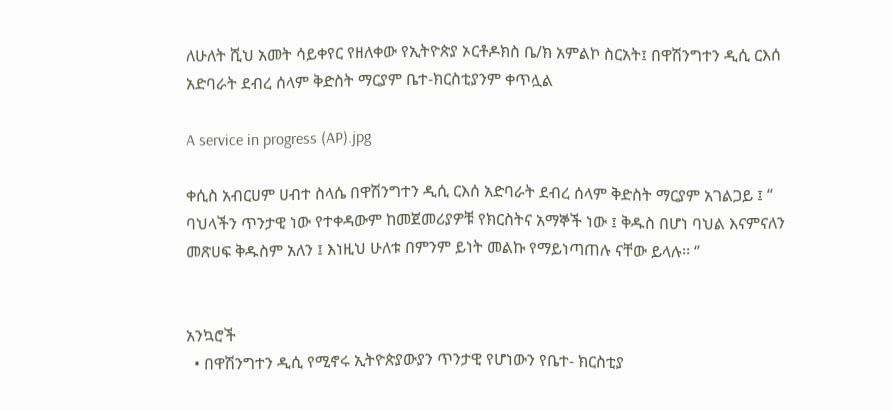ለሁለት ሺህ አመት ሳይቀየር የዘለቀው የኢትዮጵያ ኦርቶዶክስ ቤ/ክ አምልኮ ስርአት፤ በዋሽንግተን ዲሲ ርእሰ አድባራት ደብረ ሰላም ቅድስት ማርያም ቤተ-ክርስቲያንም ቀጥሏል

A service in progress (AP).jpg

ቀሲስ አብርሀም ሀብተ ስላሴ በዋሽንግተን ዲሲ ርእሰ አድባራት ደብረ ሰላም ቅድስት ማርያም አገልጋይ ፤ “ ባህላችን ጥንታዊ ነው የተቀዳውም ከመጀመሪያዎቹ የክርስትና አማኞች ነው ፤ ቅዱስ በሆነ ባህል እናምናለን መጽሀፍ ቅዱስም አለን ፤ እነዚህ ሁለቱ በምንም ይነት መልኩ የማይነጣጠሉ ናቸው ይላሉ፡፡ ‘’


አንኳሮች
  • በዋሽንግተን ዲሲ የሚኖሩ ኢትዮጵያውያን ጥንታዊ የሆነውን የቤተ- ክርስቲያ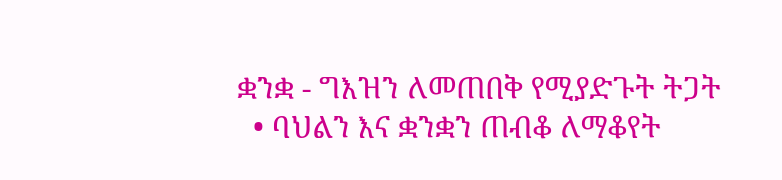ቋንቋ - ግእዝን ለመጠበቅ የሚያድጉት ትጋት
  • ባህልን እና ቋንቋን ጠብቆ ለማቆየት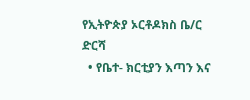የኢትዮጵያ ኦርቶዶክስ ቤ/ር ድርሻ
  • የቤተ- ክርቲያን እጣን እና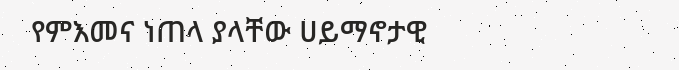የምእመና ነጠላ ያላቸው ሀይማኖታዊ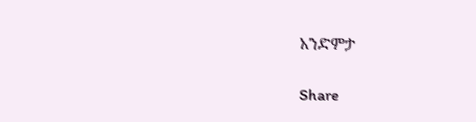አንድምታ

Share